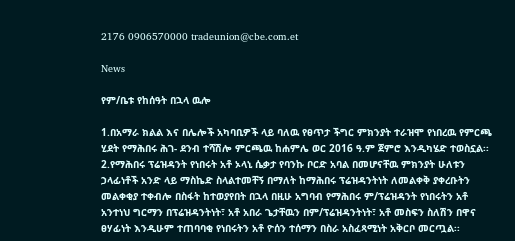2176 0906570000 tradeunion@cbe.com.et

News

የም/ቤቱ የከሰዓት በኋላ ዉሎ

1.በአማራ ክልል እና በሌሎች አካባቢዎች ላይ ባለዉ የፀጥታ ችግር ምክንያት ተራዝሞ የነበረዉ የምርጫ ሂደት የማሕበሩ ሕገ- ደንብ ተሻሽሎ ምርጫዉ ከሐምሌ ወር 2016 ዓ.ም ጀምሮ እንዲካሄድ ተወስኗል፡፡ 2.የማሕበሩ ፕሬዝዳንት የነበሩት አቶ ኦላኒ ሴቃታ የባንኩ ቦርድ አባል በመሆናቸዉ ምክንያት ሁለቱን ኃላፊነቶች አንድ ላይ ማስኬድ ስላልተመቸኝ በማለት ከማሕበሩ ፕሬዝዳንትነት ለመልቀቅ ያቀረቡትን መልቀቂያ ተቀብሎ በስፋት ከተወያየበት በኋላ በዚሁ አግባብ የማሕበሩ ም/ፕሬዝዳንት የነበሩትን አቶ አንተነህ ግርማን በፕሬዝዳንትነት፣ አቶ አበራ ጌታቸዉን በም/ፕሬዝዳንትነት፣ አቶ መስፍን ስለሽን በዋና ፀሃፊነት እንዲሁም ተጠባባቂ የነበሩትን አቶ ዮሰን ተሰማን በስራ አስፈጻሚነት አቅርቦ መርጧል፡፡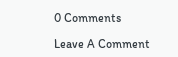0 Comments

Leave A Comment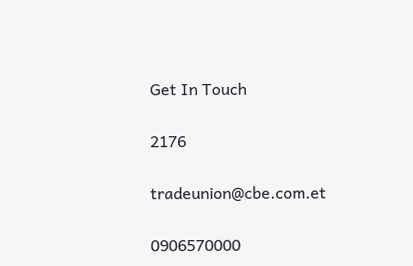Get In Touch

2176

tradeunion@cbe.com.et

0906570000